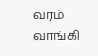வரம் வாங்கி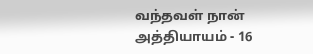வந்தவள் நான் அத்தியாயம் - 16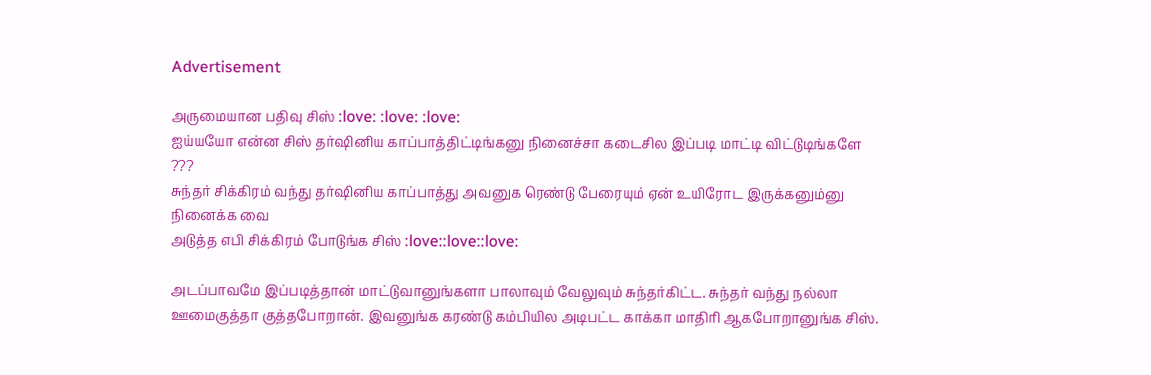Advertisement

அருமையான பதிவு சிஸ் :love: :love: :love:
ஐய்யயோ என்ன சிஸ் தர்ஷினிய காப்பாத்திட்டிங்கனு நினைச்சா கடைசில இப்படி மாட்டி விட்டுடிங்களே ???
சுந்தர் சிக்கிரம் வந்து தர்ஷினிய காப்பாத்து அவனுக ரெண்டு பேரையும் ஏன் உயிரோட இருக்கனும்னு நினைக்க வை
அடுத்த எபி சிக்கிரம் போடுங்க சிஸ் :love::love::love:

அடப்பாவமே இப்படித்தான் மாட்டுவானுங்களா பாலாவும் வேலுவும் சுந்தர்கிட்ட. சுந்தர் வந்து நல்லா ஊமைகுத்தா குத்தபோறான். இவனுங்க கரண்டு கம்பியில அடிபட்ட காக்கா மாதிரி ஆகபோறானுங்க சிஸ்.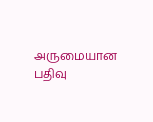அருமையான பதிவு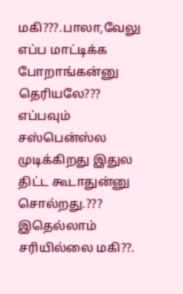மகி???.பாலா,வேலு எப்ப மாட்டிக்க போறாங்கன்னு தெரியலே???
எப்பவும் சஸ்பென்ஸ்ல முடிக்கிறது இதுல திட்ட கூடாதுன்னு சொல்றது.???
இதெல்லாம் சரியில்லை மகி??.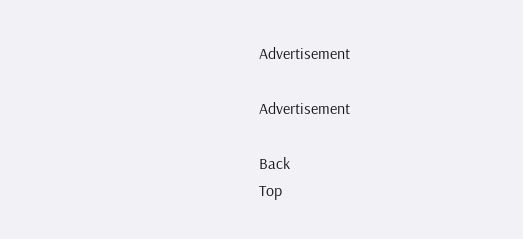Advertisement

Advertisement

Back
Top